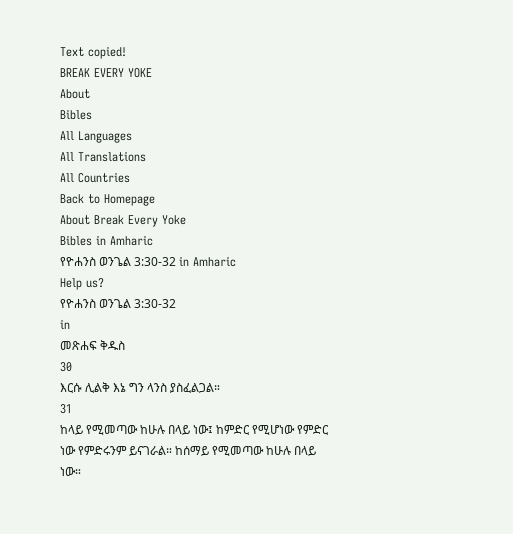Text copied!
BREAK EVERY YOKE
About
Bibles
All Languages
All Translations
All Countries
Back to Homepage
About Break Every Yoke
Bibles in Amharic
የዮሐንስ ወንጌል 3:30-32 in Amharic
Help us?
የዮሐንስ ወንጌል 3:30-32
in
መጽሐፍ ቅዱስ
30
እርሱ ሊልቅ እኔ ግን ላንስ ያስፈልጋል።
31
ከላይ የሚመጣው ከሁሉ በላይ ነው፤ ከምድር የሚሆነው የምድር ነው የምድሩንም ይናገራል። ከሰማይ የሚመጣው ከሁሉ በላይ ነው።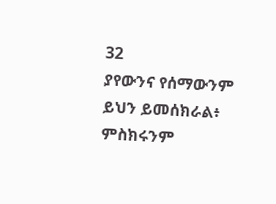32
ያየውንና የሰማውንም ይህን ይመሰክራል፥ ምስክሩንም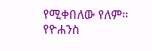የሚቀበለው የለም።
የዮሐንስ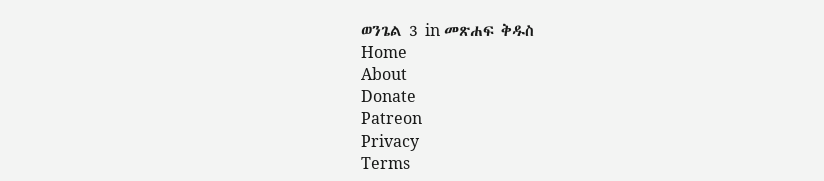ወንጌል 3 in መጽሐፍ ቅዱስ
Home
About
Donate
Patreon
Privacy
Terms